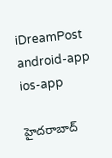iDreamPost
android-app
ios-app

హైదరాబాద్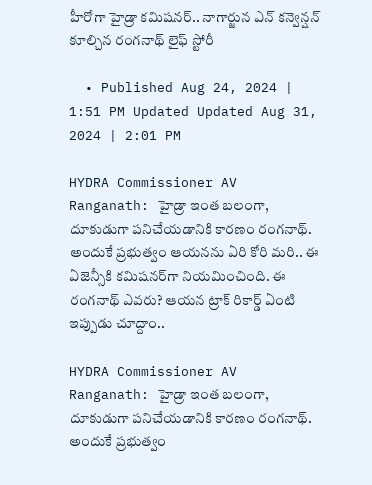హీరోగా హైడ్రా కమిషనర్.. నాగార్జున ఎన్ కన్వెన్షన్ కూల్చిన రంగనాథ్ లైఫ్ స్టోరీ

  • Published Aug 24, 2024 | 1:51 PM Updated Updated Aug 31, 2024 | 2:01 PM

HYDRA Commissioner AV Ranganath: హైడ్రా ఇంత బలంగా, దూకుడుగా పనిచేయడానికి కారణం రంగనాథ్‌. అందుకే ప్రభుత్వం ఆయనను ఏరి కోరి మరి.. ఈ ఏజెన్సీకి కమిషనర్‌గా నియమించింది. ఈ రంగనాథ్‌ ఎవరు? ఆయన ట్రాక్‌ రికార్డ్‌ ఏంటి ఇప్పుడు చూద్దాం..

HYDRA Commissioner AV Ranganath: హైడ్రా ఇంత బలంగా, దూకుడుగా పనిచేయడానికి కారణం రంగనాథ్‌. అందుకే ప్రభుత్వం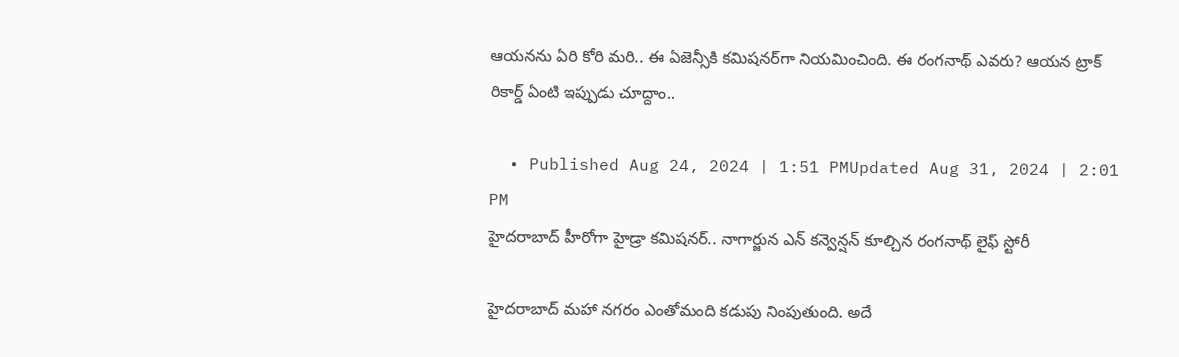ఆయనను ఏరి కోరి మరి.. ఈ ఏజెన్సీకి కమిషనర్‌గా నియమించింది. ఈ రంగనాథ్‌ ఎవరు? ఆయన ట్రాక్‌ రికార్డ్‌ ఏంటి ఇప్పుడు చూద్దాం..

  • Published Aug 24, 2024 | 1:51 PMUpdated Aug 31, 2024 | 2:01 PM
హైదరాబాద్ హీరోగా హైడ్రా కమిషనర్.. నాగార్జున ఎన్ కన్వెన్షన్ కూల్చిన రంగనాథ్ లైఫ్ స్టోరీ

హైదరాబాద్ మహా నగరం ఎంతోమంది కడుపు నింపుతుంది. అదే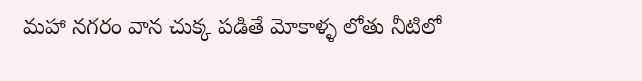మహా నగరం వాన చుక్క పడితే మోకాళ్ళ లోతు నీటిలో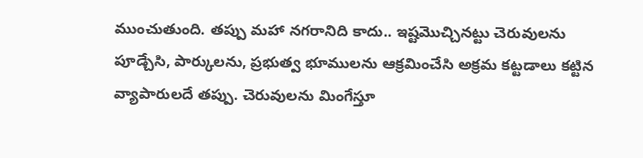ముంచుతుంది. తప్పు మహా నగరానిది కాదు.. ఇష్టమొచ్చినట్టు చెరువులను పూడ్చేసి, పార్కులను, ప్రభుత్వ భూములను ఆక్రమించేసి అక్రమ కట్టడాలు కట్టిన వ్యాపారులదే తప్పు. చెరువులను మింగేస్తూ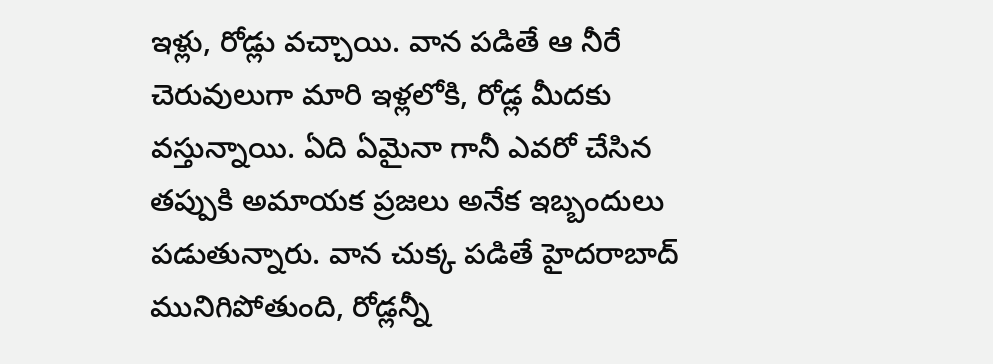ఇళ్లు, రోడ్లు వచ్చాయి. వాన పడితే ఆ నీరే చెరువులుగా మారి ఇళ్లలోకి, రోడ్ల మీదకు వస్తున్నాయి. ఏది ఏమైనా గానీ ఎవరో చేసిన తప్పుకి అమాయక ప్రజలు అనేక ఇబ్బందులు పడుతున్నారు. వాన చుక్క పడితే హైదరాబాద్ మునిగిపోతుంది, రోడ్లన్నీ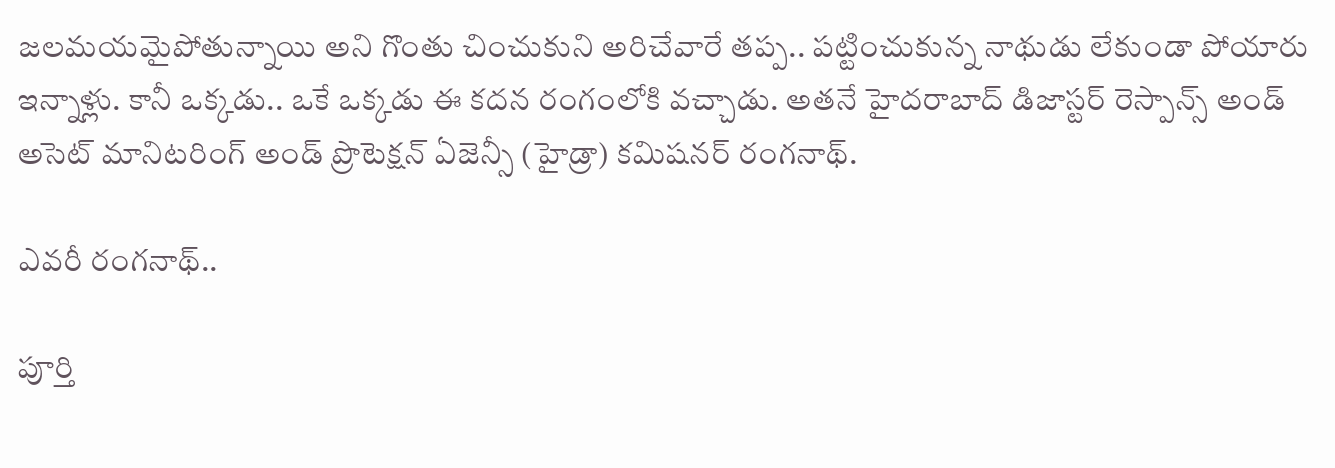జలమయమైపోతున్నాయి అని గొంతు చించుకుని అరిచేవారే తప్ప.. పట్టించుకున్న నాథుడు లేకుండా పోయారు ఇన్నాళ్లు. కానీ ఒక్కడు.. ఒకే ఒక్కడు ఈ కదన రంగంలోకి వచ్చాడు. అతనే హైదరాబాద్ డిజాస్టర్ రెస్పాన్స్ అండ్ అసెట్‌ మానిటరింగ్‌ అండ్‌ ప్రొటెక్షన్ ఏజెన్సీ (హైడ్రా) కమిషనర్ రంగనాథ్.

ఎవరీ రంగనాథ్..

పూర్తి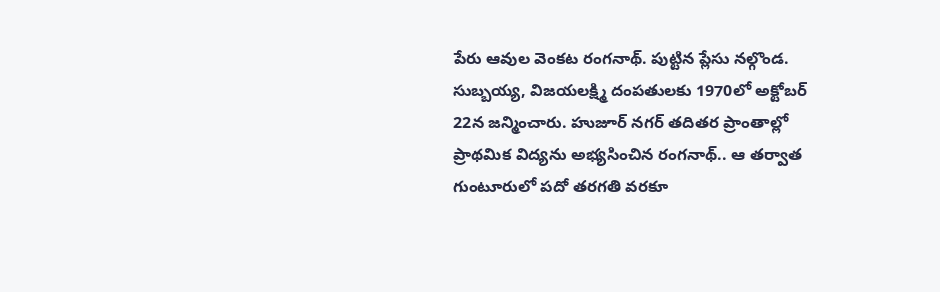పేరు ఆవుల వెంకట రంగనాథ్. పుట్టిన ప్లేసు నల్గొండ. సుబ్బయ్య, విజయలక్ష్మి దంపతులకు 1970లో అక్టోబర్ 22న జన్మించారు. హుజూర్ నగర్ తదితర ప్రాంతాల్లో ప్రాథమిక విద్యను అభ్యసించిన రంగనాథ్.. ఆ తర్వాత గుంటూరులో పదో తరగతి వరకూ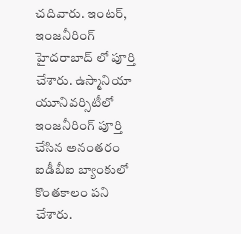చదివారు. ఇంటర్, ఇంజనీరింగ్ హైదరాబాద్ లో పూర్తి చేశారు. ఉస్మానియా యూనివర్సిటీలో ఇంజనీరింగ్ పూర్తి చేసిన అనంతరం ఐడీబీఐ బ్యాంకులో కొంతకాలం పని చేశారు.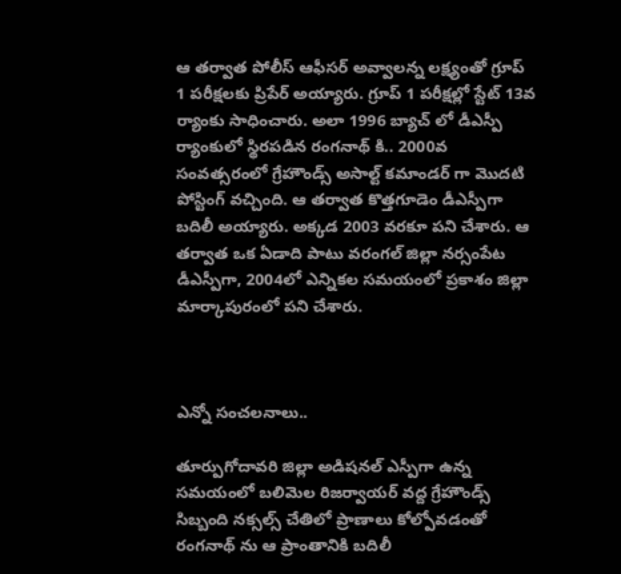ఆ తర్వాత పోలీస్ ఆఫీసర్ అవ్వాలన్న లక్ష్యంతో గ్రూప్ 1 పరీక్షలకు ప్రిపేర్ అయ్యారు. గ్రూప్ 1 పరీక్షల్లో స్టేట్ 13వ ర్యాంకు సాధించారు. అలా 1996 బ్యాచ్ లో డీఎస్పీ ర్యాంకులో స్థిరపడిన రంగనాథ్ కి.. 2000వ సంవత్సరంలో గ్రేహౌండ్స్ అసాల్ట్ కమాండర్ గా మొదటి పోస్టింగ్ వచ్చింది. ఆ తర్వాత కొత్తగూడెం డీఎస్పీగా బదిలీ అయ్యారు. అక్కడ 2003 వరకూ పని చేశారు. ఆ తర్వాత ఒక ఏడాది పాటు వరంగల్ జిల్లా నర్సంపేట డీఎస్పీగా, 2004లో ఎన్నికల సమయంలో ప్రకాశం జిల్లా మార్కాపురంలో పని చేశారు.



ఎన్నో సంచలనాలు..

తూర్పుగోదావరి జిల్లా అడిషనల్ ఎస్పీగా ఉన్న సమయంలో బలిమెల రిజర్వాయర్ వద్ద గ్రేహౌండ్స్ సిబ్బంది నక్సల్స్ చేతిలో ప్రాణాలు కోల్పోవడంతో రంగనాథ్ ను ఆ ప్రాంతానికి బదిలీ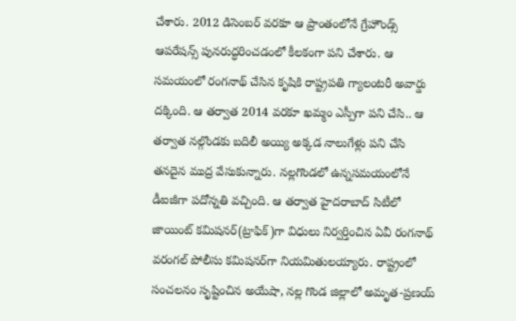చేశారు. 2012 డిసెంబర్ వరకూ ఆ ప్రాంతంలోనే గ్రేహౌండ్స్ ఆపరేషన్స్ పునరుద్ధరించడంలో కీలకంగా పని చేశారు. ఆ సమయంలో రంగనాథ్ చేసిన కృషికి రాష్ట్రపతి గ్యాలంటరీ అవార్డు దక్కింది. ఆ తర్వాత 2014 వరకూ ఖమ్మం ఎస్పీగా పని చేసి.. ఆ తర్వాత నల్గొండకు బదిలీ అయ్యి అక్కడ నాలుగేళ్లు పని చేసి తనదైన ముద్ర వేసుకున్నారు. నల్లగొండలో ఉన్నసమయంలోనే డీఐజీగా పదోన్నతి వచ్చింది. ఆ తర్వాత హైదరాబాద్‌ సిటీలో జాయింట్‌ కమిషనర్‌(ట్రాఫిక్‌)గా విధులు నిర్వర్తించిన ఏవీ రంగనాథ్‌ వరంగల్‌ పోలీసు కమిషనర్‌గా నియమితులయ్యారు. రాష్ట్రంలో సంచలనం సృష్టించిన అయేషా, నల్ల గొండ జిల్లాలో అమృత-ప్రణయ్‌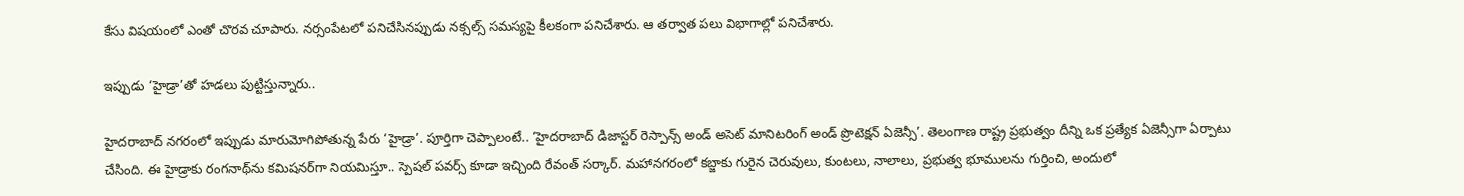కేసు విషయంలో ఎంతో చొరవ చూపారు. నర్సంపేటలో పనిచేసినప్పుడు నక్సల్స్‌ సమస్యపై కీలకంగా పనిచేశారు. ఆ తర్వాత పలు విభాగాల్లో పనిచేశారు.

ఇప్పుడు ‘హైడ్రా’తో హడలు పుట్టిస్తున్నారు..

హైదరాబాద్‌ నగరంలో ఇప్పుడు మారుమోగిపోతున్న పేరు ‘హైడ్రా’. పూర్తిగా చెప్పాలంటే.. ‘హైదరాబాద్‌ డిజాస్టర్‌ రెస్పాన్స్‌ అండ్‌ అసెట్‌ మానిటరింగ్‌ అండ్‌ ప్రొటెక్షన్ ఏజెన్సీ’. తెలంగాణ రాష్ట్ర ప్రభుత్వం దీన్ని ఒక ప్రత్యేక ఏజెన్సీగా ఏర్పాటు చేసింది. ఈ హైడ్రాకు రంగనాథ్‌ను కమిషనర్‌గా నియమిస్తూ.. స్పెషల్‌ పవర్స్‌ కూడా ఇచ్చింది రేవంత్‌ సర్కార్‌. మహానగరంలో కబ్జాకు గురైన చెరువులు, కుంటలు, నాలాలు, ప్రభుత్వ భూములను గుర్తించి, అందులో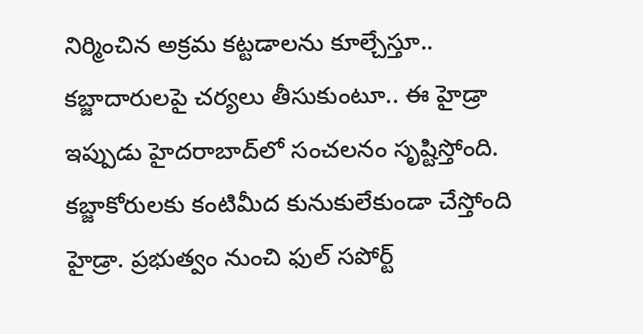నిర్మించిన అక్రమ కట్టడాలను కూల్చేస్తూ.. కబ్జాదారులపై చర్యలు తీసుకుంటూ.. ఈ హైడ్రా ఇప్పుడు హైదరాబాద్‌లో సంచలనం సృష్టిస్తోంది. కబ్జాకోరులకు కంటిమీద కునుకులేకుండా చేస్తోంది హైడ్రా. ప్రభుత్వం నుంచి ఫుల్‌ సపోర్ట్‌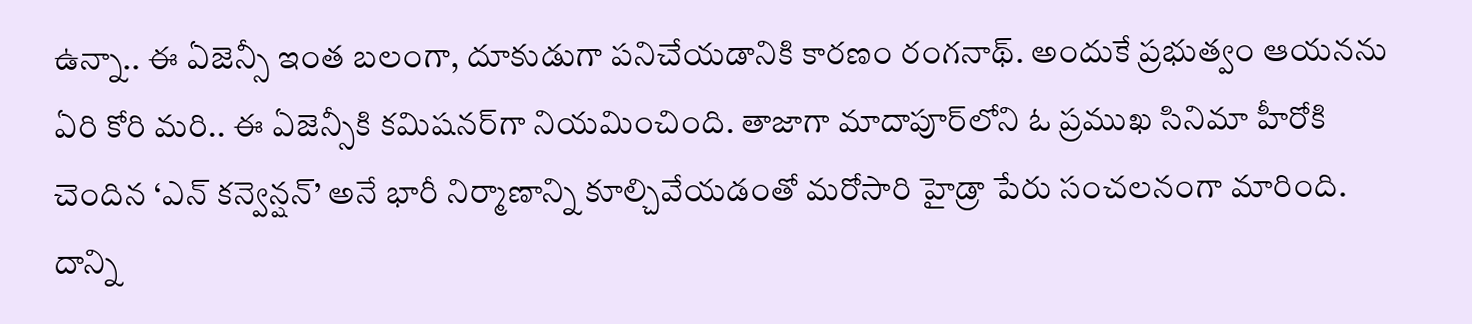ఉన్నా.. ఈ ఏజెన్సీ ఇంత బలంగా, దూకుడుగా పనిచేయడానికి కారణం రంగనాథ్‌. అందుకే ప్రభుత్వం ఆయనను ఏరి కోరి మరి.. ఈ ఏజెన్సీకి కమిషనర్‌గా నియమించింది. తాజాగా మాదాపూర్‌లోని ఓ ప్రముఖ సినిమా హీరోకి చెందిన ‘ఎన్‌ కన్వెన్షన్‌’ అనే భారీ నిర్మాణాన్ని కూల్చివేయడంతో మరోసారి హైడ్రా పేరు సంచలనంగా మారింది. దాన్ని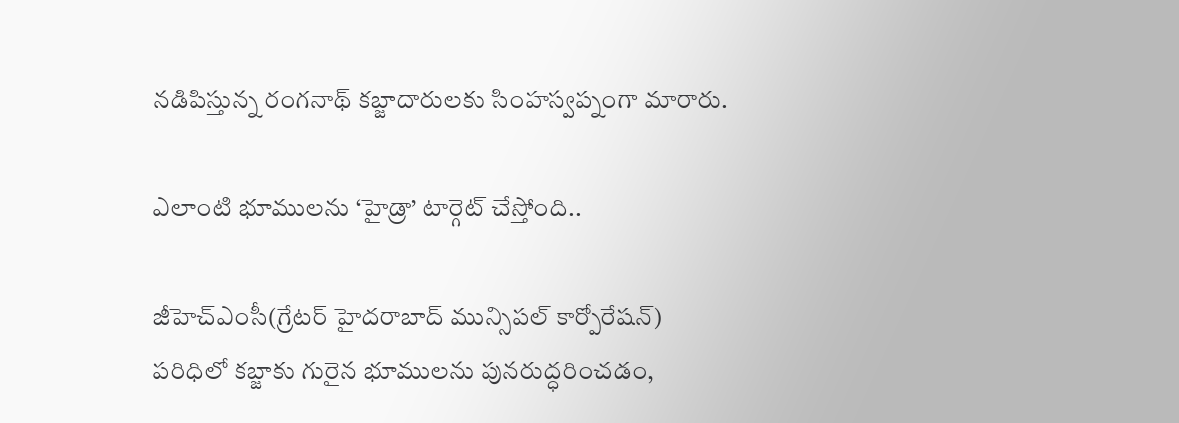నడిపిస్తున్న రంగనాథ్‌ కబ్జాదారులకు సింహస్వప్నంగా మారారు.

ఎలాంటి భూములను ‘హైడ్రా’ టార్గెట్‌ చేస్తోంది..

జీహెచ్‌ఎంసీ(గ్రేటర్‌ హైదరాబాద్‌ మున్సిపల్‌ కార్పోరేషన్‌) పరిధిలో కబ్జాకు గురైన భూములను పునరుద్ధరించడం,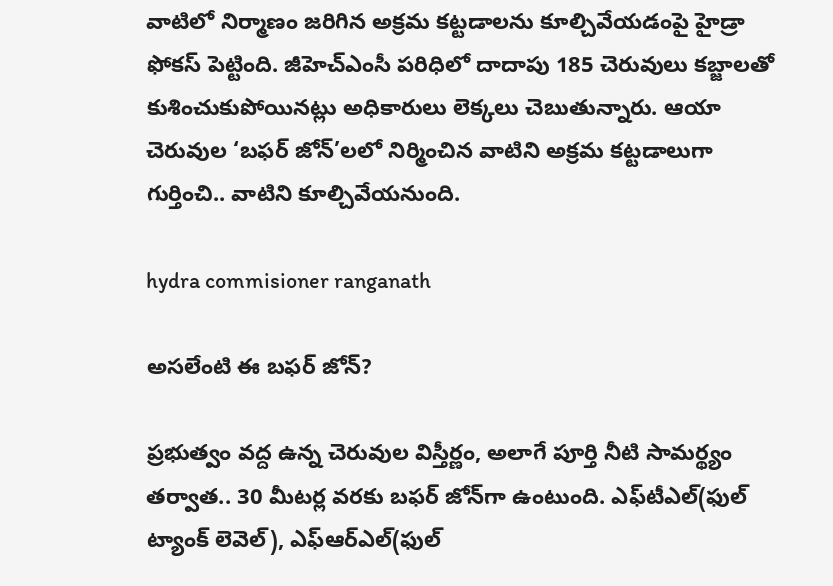వాటిలో నిర్మాణం జరిగిన అక్రమ కట్టడాలను కూల్చివేయడంపై హైడ్రా ఫోకస్‌ పెట్టింది. జీహెచ్‌ఎంసీ పరిధిలో దాదాపు 185 చెరువులు కబ్జాలతో కుశించుకుపోయినట్లు అధికారులు లెక్కలు చెబుతున్నారు. ఆయా చెరువుల ‘బఫర్‌ జోన్‌’లలో నిర్మించిన వాటిని అక్రమ కట్టడాలుగా గుర్తించి.. వాటిని కూల్చివేయనుంది.

hydra commisioner ranganath

అసలేంటి ఈ బఫర్‌ జోన్‌?

ప్రభుత్వం వద్ద ఉన్న చెరువుల విస్తీర్ణం, అలాగే పూర్తి నీటి సామర్థ్యం తర్వాత.. 30 మీటర్ల వరకు బఫర్‌ జోన్‌గా ఉంటుంది. ఎఫ్‌టీఎల్‌(ఫుల్‌ ట్యాంక్‌ లెవెల్‌), ఎఫ్‌ఆర్‌ఎల్‌(ఫుల్‌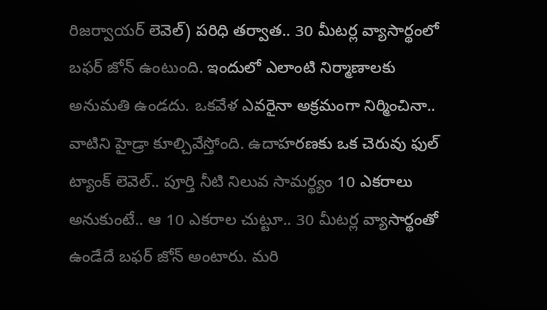రిజర్వాయర్‌ లెవెల్‌) పరిధి తర్వాత.. 30 మీటర్ల వ్యాసార్థంలో బఫర్‌ జోన్‌ ఉంటుంది. ఇందులో ఎలాంటి నిర్మాణాలకు అనుమతి ఉండదు. ఒకవేళ ఎవరైనా అక్రమంగా నిర్మించినా.. వాటిని హైడ్రా కూల్చివేస్తోంది. ఉదాహరణకు ఒక చెరువు ఫుల్‌ ట్యాంక్‌ లెవెల్‌.. పూర్తి నీటి నిలువ సామర్థ్యం 10 ఎకరాలు అనుకుంటే.. ఆ 10 ఎకరాల చుట్టూ.. 30 మీటర్ల వ్యాసార్థంతో ఉండేదే బఫర్‌ జోన్‌ అంటారు. మరి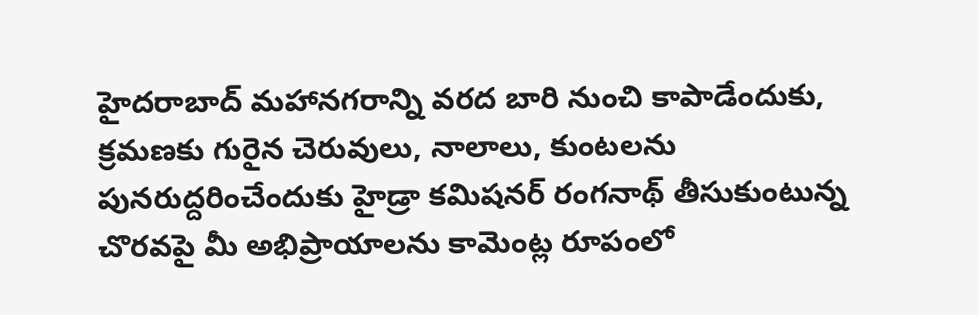హైదరాబాద్‌ మహానగరాన్ని వరద బారి నుంచి కాపాడేందుకు, క్రమణకు గురైన చెరువులు, నాలాలు, కుంటలను పునరుద్దరించేందుకు హైడ్రా కమిషనర్‌ రంగనాథ్‌ తీసుకుంటున్న చొరవపై మీ అభిప్రాయాలను కామెంట్ల రూపంలో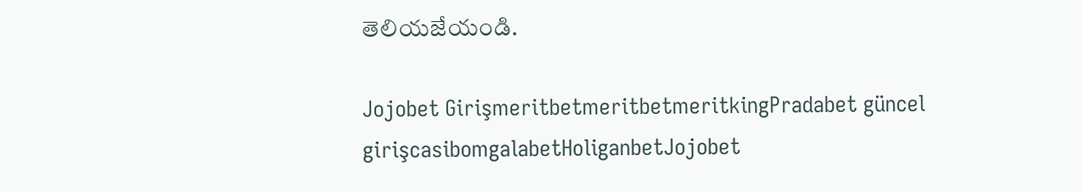తెలియజేయండి.

Jojobet GirişmeritbetmeritbetmeritkingPradabet güncel girişcasibomgalabetHoliganbetJojobet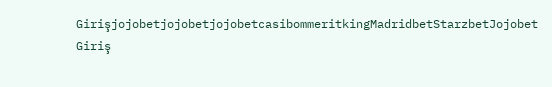GirişjojobetjojobetjojobetcasibommeritkingMadridbetStarzbetJojobet Giriş